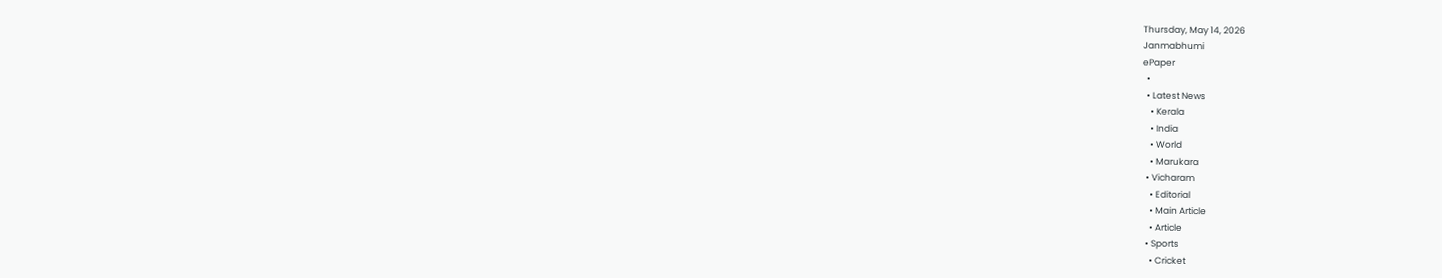Thursday, May 14, 2026
Janmabhumi
ePaper
  •
  • Latest News
    • Kerala
    • India
    • World
    • Marukara
  • Vicharam
    • Editorial
    • Main Article
    • Article
  • Sports
    • Cricket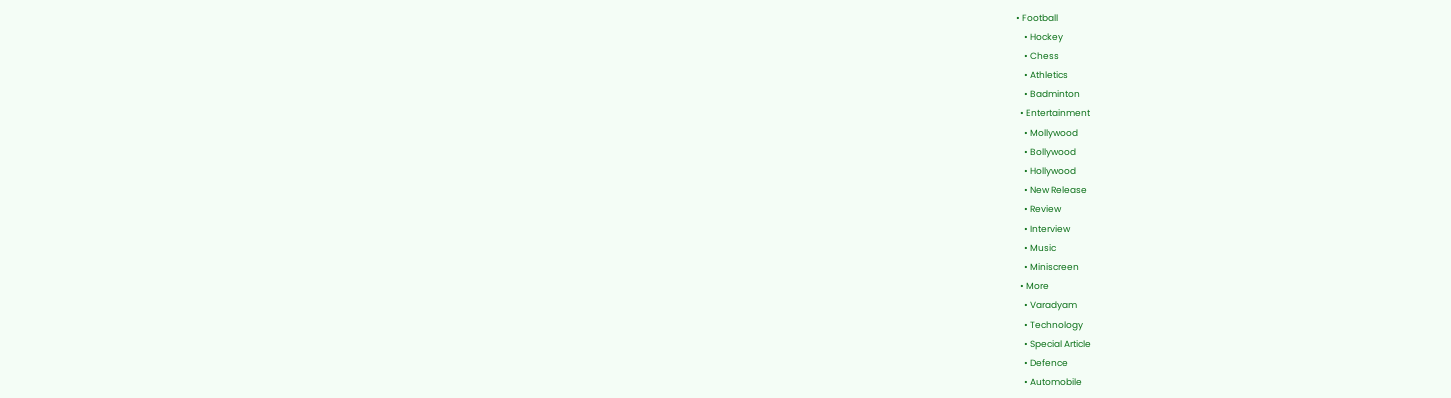• Football
    • Hockey
    • Chess
    • Athletics
    • Badminton
  • Entertainment
    • Mollywood
    • Bollywood
    • Hollywood
    • New Release
    • Review
    • Interview
    • Music
    • Miniscreen
  • More
    • Varadyam
    • Technology
    • Special Article
    • Defence
    • Automobile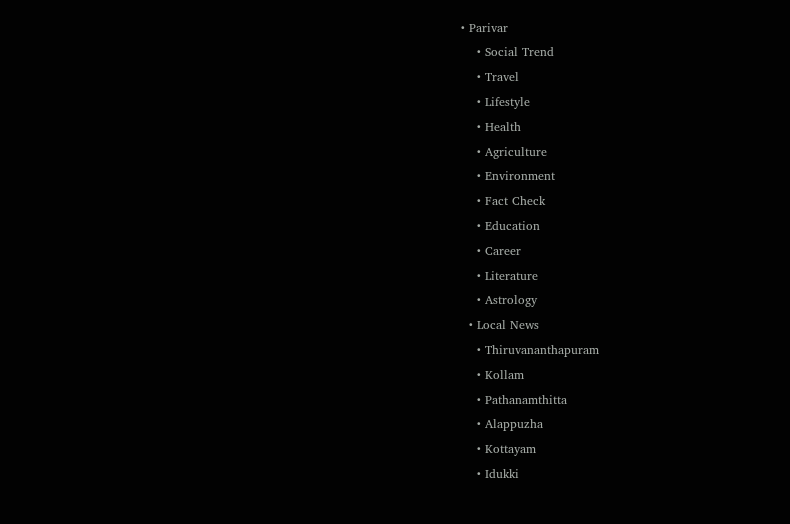• Parivar
    • Social Trend
    • Travel
    • Lifestyle
    • Health
    • Agriculture
    • Environment
    • Fact Check
    • Education
    • Career
    • Literature
    • Astrology
  • Local News
    • Thiruvananthapuram
    • Kollam
    • Pathanamthitta
    • Alappuzha
    • Kottayam
    • Idukki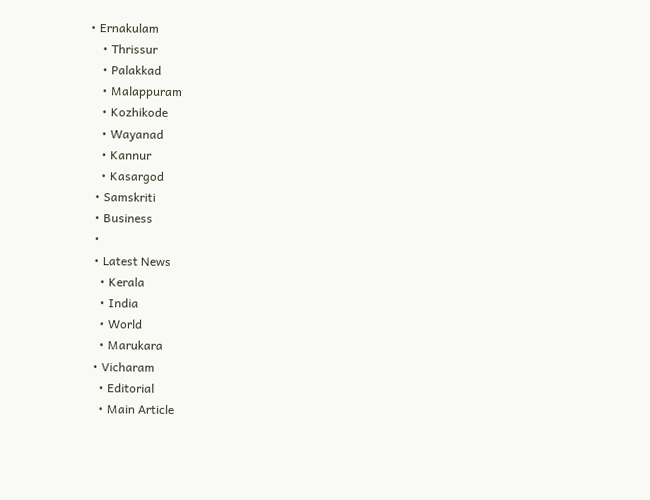• Ernakulam
    • Thrissur
    • Palakkad
    • Malappuram
    • Kozhikode
    • Wayanad
    • Kannur
    • Kasargod
  • Samskriti
  • Business
  •
  • Latest News
    • Kerala
    • India
    • World
    • Marukara
  • Vicharam
    • Editorial
    • Main Article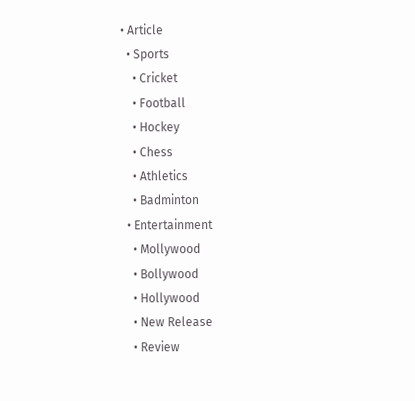• Article
  • Sports
    • Cricket
    • Football
    • Hockey
    • Chess
    • Athletics
    • Badminton
  • Entertainment
    • Mollywood
    • Bollywood
    • Hollywood
    • New Release
    • Review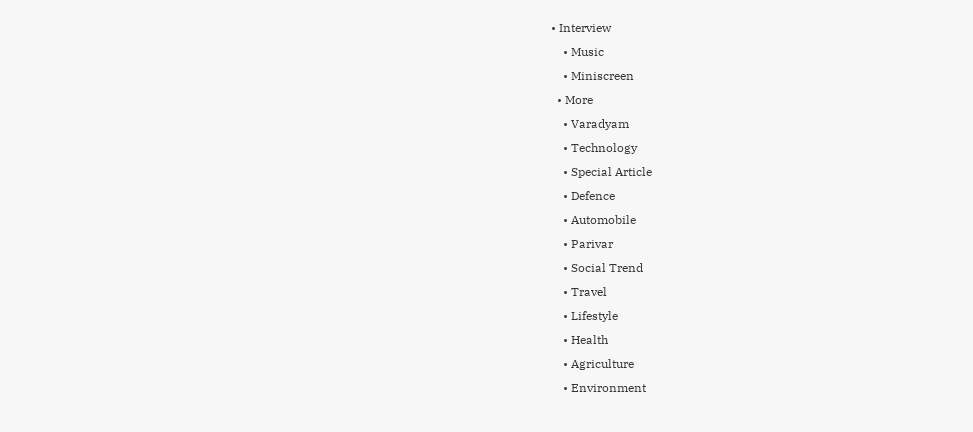• Interview
    • Music
    • Miniscreen
  • More
    • Varadyam
    • Technology
    • Special Article
    • Defence
    • Automobile
    • Parivar
    • Social Trend
    • Travel
    • Lifestyle
    • Health
    • Agriculture
    • Environment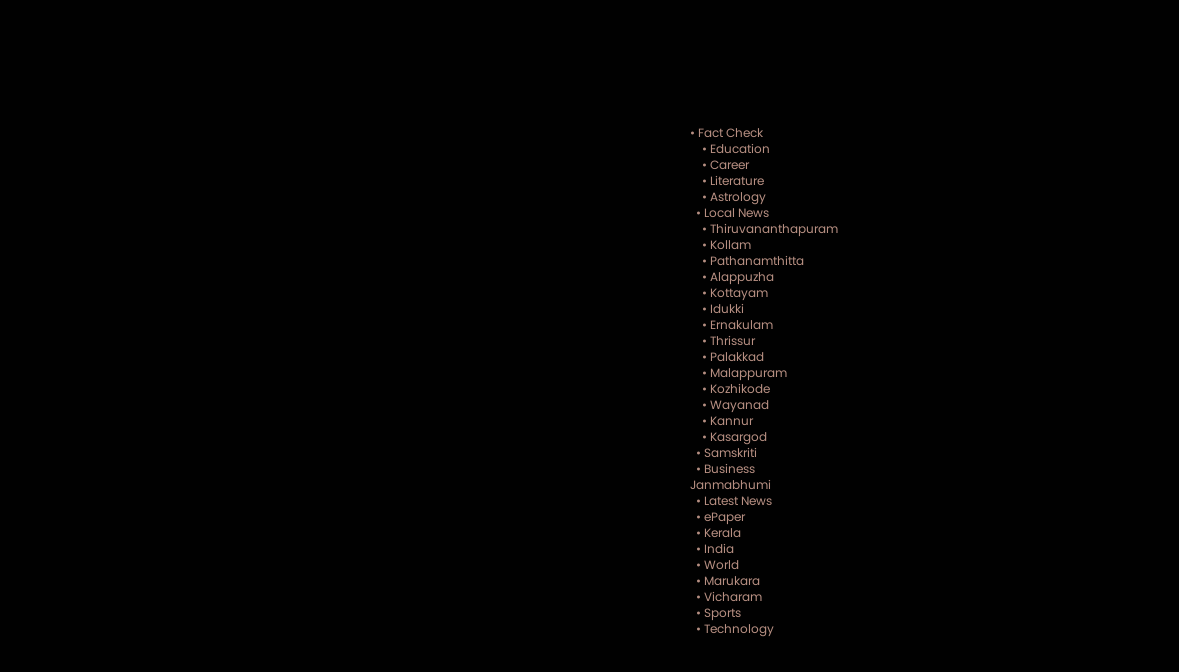• Fact Check
    • Education
    • Career
    • Literature
    • Astrology
  • Local News
    • Thiruvananthapuram
    • Kollam
    • Pathanamthitta
    • Alappuzha
    • Kottayam
    • Idukki
    • Ernakulam
    • Thrissur
    • Palakkad
    • Malappuram
    • Kozhikode
    • Wayanad
    • Kannur
    • Kasargod
  • Samskriti
  • Business
Janmabhumi
  • Latest News
  • ePaper
  • Kerala
  • India
  • World
  • Marukara
  • Vicharam
  • Sports
  • Technology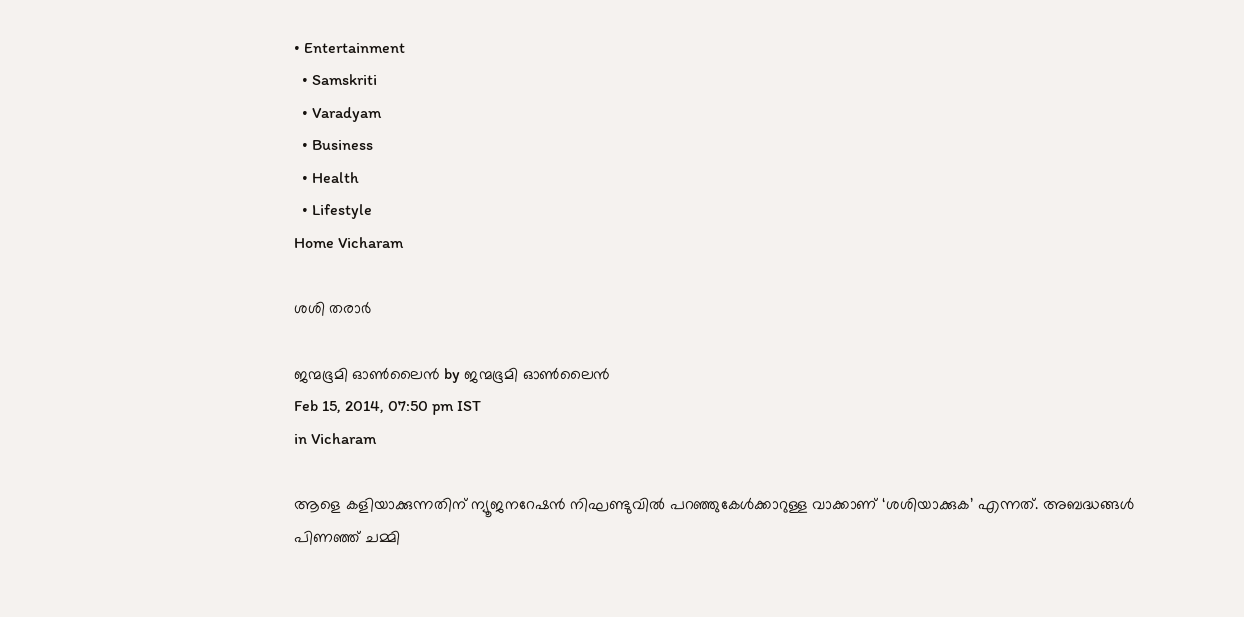• Entertainment
  • Samskriti
  • Varadyam
  • Business
  • Health
  • Lifestyle
Home Vicharam

ശശി തരാര്‍

ജന്മഭൂമി ഓണ്‍ലൈന്‍ by ജന്മഭൂമി ഓണ്‍ലൈന്‍
Feb 15, 2014, 07:50 pm IST
in Vicharam

ആളെ കളിയാക്കുന്നതിന്‌ ന്യൂജനറേഷന്‍ നിഘണ്ടുവില്‍ പറഞ്ഞുകേള്‍ക്കാറുള്ള വാക്കാണ്‌ ‘ശശിയാക്കുക’ എന്നത്‌. അബദ്ധങ്ങള്‍ പിണഞ്ഞ്‌ ചമ്മി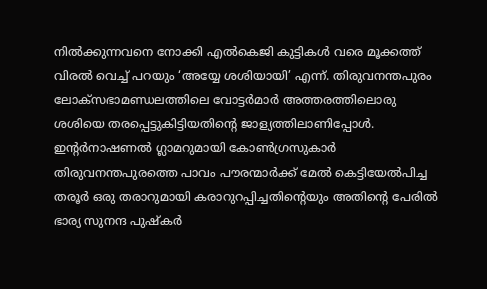നില്‍ക്കുന്നവനെ നോക്കി എല്‍കെജി കുട്ടികള്‍ വരെ മൂക്കത്ത്‌ വിരല്‍ വെച്ച്‌ പറയും ‘അയ്യേ ശശിയായി’ എന്ന്‌. തിരുവനന്തപുരം ലോക്സഭാമണ്ഡലത്തിലെ വോട്ടര്‍മാര്‍ അത്തരത്തിലൊരു ശശിയെ തരപ്പെട്ടുകിട്ടിയതിന്റെ ജാള്യത്തിലാണിപ്പോള്‍. ഇന്റര്‍നാഷണല്‍ ഗ്ലാമറുമായി കോണ്‍ഗ്രസുകാര്‍ തിരുവനന്തപുരത്തെ പാവം പൗരന്മാര്‍ക്ക്‌ മേല്‍ കെട്ടിയേല്‍പിച്ച തരൂര്‍ ഒരു തരാറുമായി കരാറുറപ്പിച്ചതിന്റെയും അതിന്റെ പേരില്‍ ഭാര്യ സുനന്ദ പുഷ്കര്‍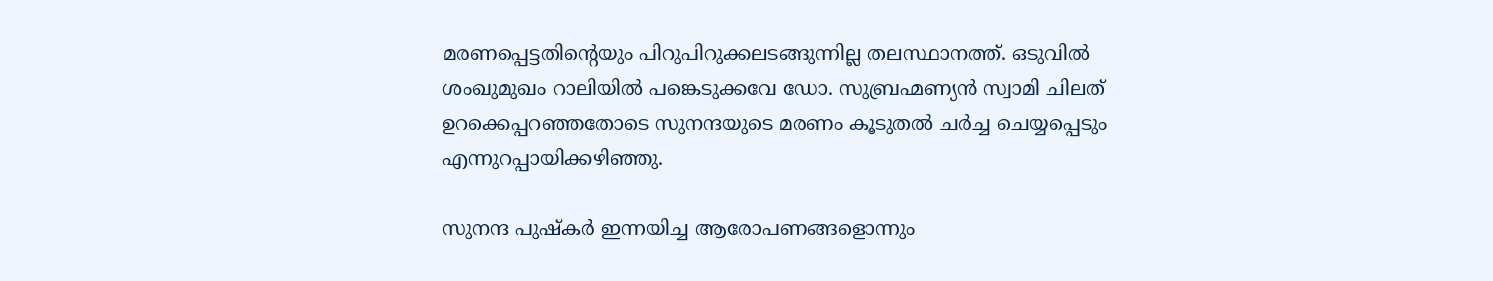മരണപ്പെട്ടതിന്റെയും പിറുപിറുക്കലടങ്ങുന്നില്ല തലസ്ഥാനത്ത്‌. ഒടുവില്‍ ശംഖുമുഖം റാലിയില്‍ പങ്കെടുക്കവേ ഡോ. സുബ്രഹ്മണ്യന്‍ സ്വാമി ചിലത്‌ ഉറക്കെപ്പറഞ്ഞതോടെ സുനന്ദയുടെ മരണം കൂടുതല്‍ ചര്‍ച്ച ചെയ്യപ്പെടും എന്നുറപ്പായിക്കഴിഞ്ഞു.

സുനന്ദ പുഷ്കര്‍ ഇന്നയിച്ച ആരോപണങ്ങളൊന്നും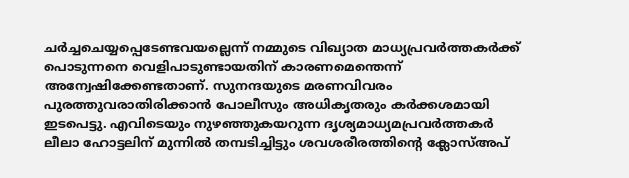ചര്‍ച്ചചെയ്യപ്പെടേണ്ടവയല്ലെന്ന്‌ നമ്മുടെ വിഖ്യാത മാധ്യപ്രവര്‍ത്തകര്‍ക്ക്‌ പൊടുന്നനെ വെളിപാടുണ്ടായതിന്‌ കാരണമെന്തെന്ന്‌ അന്വേഷിക്കേണ്ടതാണ്‌. സുനന്ദയുടെ മരണവിവരം പുരത്തുവരാതിരിക്കാന്‍ പോലീസും അധികൃതരും കര്‍ക്കശമായി ഇടപെട്ടു. എവിടെയും നുഴഞ്ഞുകയറുന്ന ദൃശ്യമാധ്യമപ്രവര്‍ത്തകര്‍ ലീലാ ഹോട്ടലിന്‌ മുന്നില്‍ തമ്പടിച്ചിട്ടും ശവശരീരത്തിന്റെ ക്ലോസ്‌അപ്‌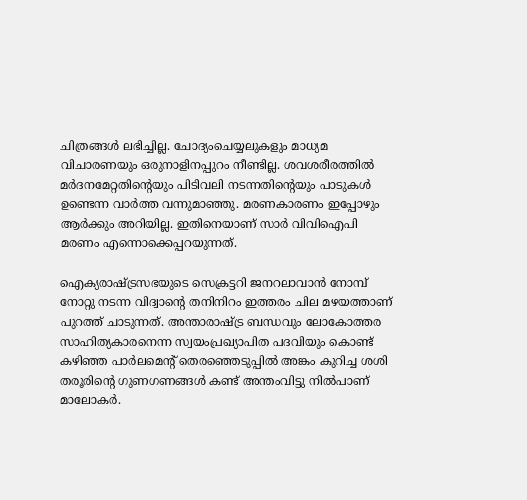ചിത്രങ്ങള്‍ ലഭിച്ചില്ല. ചോദ്യംചെയ്യലുകളും മാധ്യമ വിചാരണയും ഒരുനാളിനപ്പുറം നീണ്ടില്ല. ശവശരീരത്തില്‍ മര്‍ദനമേറ്റതിന്റെയും പിടിവലി നടന്നതിന്റെയും പാടുകള്‍ ഉണ്ടെന്ന വാര്‍ത്ത വന്നുമാഞ്ഞു. മരണകാരണം ഇപ്പോഴും ആര്‍ക്കും അറിയില്ല. ഇതിനെയാണ്‌ സാര്‍ വിവിഐപി മരണം എന്നൊക്കെപ്പറയുന്നത്‌.

ഐക്യരാഷ്‌ട്രസഭയുടെ സെക്രട്ടറി ജനറലാവാന്‍ നോമ്പ്‌ നോറ്റു നടന്ന വിദ്വാന്റെ തനിനിറം ഇത്തരം ചില മഴയത്താണ്‌ പുറത്ത്‌ ചാടുന്നത്‌. അന്താരാഷ്‌ട്ര ബന്ധവും ലോകോത്തര സാഹിത്യകാരനെന്ന സ്വയംപ്രഖ്യാപിത പദവിയും കൊണ്ട്‌ കഴിഞ്ഞ പാര്‍ലമെന്റ്‌ തെരഞ്ഞെടുപ്പില്‍ അങ്കം കുറിച്ച ശശി തരൂരിന്റെ ഗുണഗണങ്ങള്‍ കണ്ട്‌ അന്തംവിട്ടു നില്‍പാണ്‌ മാലോകര്‍.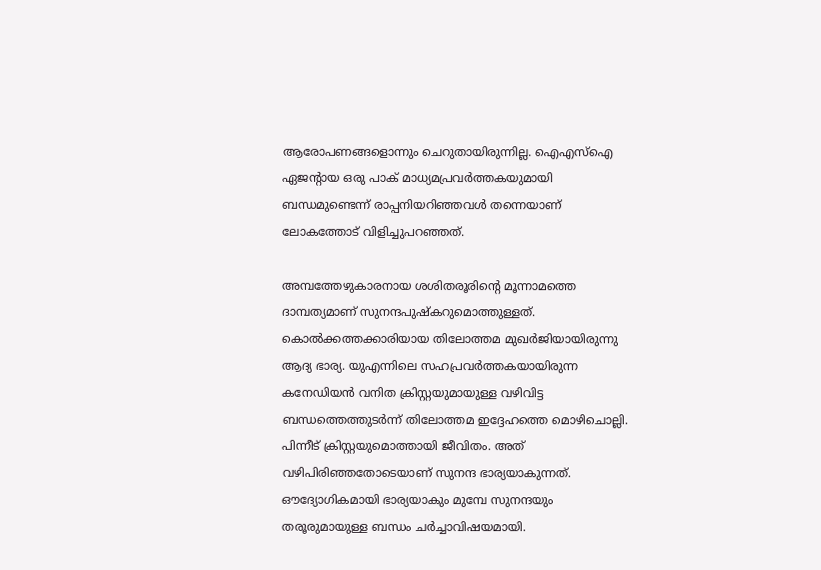ആരോപണങ്ങളൊന്നും ചെറുതായിരുന്നില്ല. ഐഎസ്‌ഐ ഏജന്റായ ഒരു പാക്‌ മാധ്യമപ്രവര്‍ത്തകയുമായി ബന്ധമുണ്ടെന്ന്‌ രാപ്പനിയറിഞ്ഞവള്‍ തന്നെയാണ്‌ ലോകത്തോട്‌ വിളിച്ചുപറഞ്ഞത്‌.

അമ്പത്തേഴുകാരനായ ശശിതരൂരിന്റെ മൂന്നാമത്തെ ദാമ്പത്യമാണ്‌ സുനന്ദപുഷ്കറുമൊത്തുള്ളത്‌. കൊല്‍ക്കത്തക്കാരിയായ തിലോത്തമ മുഖര്‍ജിയായിരുന്നു ആദ്യ ഭാര്യ. യുഎന്നിലെ സഹപ്രവര്‍ത്തകയായിരുന്ന കനേഡിയന്‍ വനിത ക്രിസ്റ്റയുമായുള്ള വഴിവിട്ട ബന്ധത്തെത്തുടര്‍ന്ന്‌ തിലോത്തമ ഇദ്ദേഹത്തെ മൊഴിചൊല്ലി. പിന്നീട്‌ ക്രിസ്റ്റയുമൊത്തായി ജീവിതം. അത്‌ വഴിപിരിഞ്ഞതോടെയാണ്‌ സുനന്ദ ഭാര്യയാകുന്നത്‌. ഔദ്യോഗികമായി ഭാര്യയാകും മുമ്പേ സുനന്ദയും തരൂരുമായുള്ള ബന്ധം ചര്‍ച്ചാവിഷയമായി.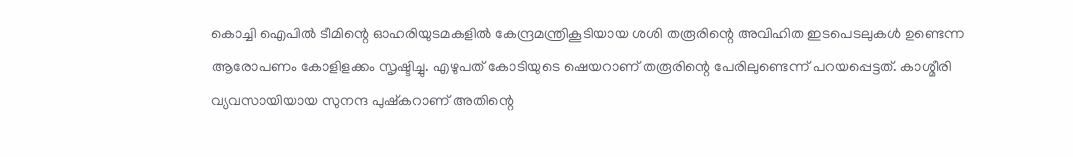കൊച്ചി ഐപില്‍ ടീമിന്റെ ഓഹരിയുടമകളില്‍ കേന്ദ്രമന്ത്രികൂടിയായ ശശി തരൂരിന്റെ അവിഹിത ഇടപെടലുകള്‍ ഉണ്ടെന്ന ആരോപണം കോളിളക്കം സൃഷ്ടിച്ചു. എഴുപത്‌ കോടിയുടെ ഷെയറാണ്‌ തരൂരിന്റെ പേരിലുണ്ടെന്ന്‌ പറയപ്പെട്ടത്‌. കാശ്മീരി വ്യവസായിയായ സുനന്ദ പുഷ്കറാണ്‌ അതിന്റെ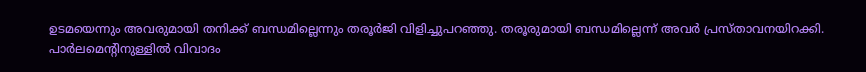ഉടമയെന്നും അവരുമായി തനിക്ക്‌ ബന്ധമില്ലെന്നും തരൂര്‍ജി വിളിച്ചുപറഞ്ഞു. തരൂരുമായി ബന്ധമില്ലെന്ന്‌ അവര്‍ പ്രസ്താവനയിറക്കി.
പാര്‍ലമെന്റിനുള്ളില്‍ വിവാദം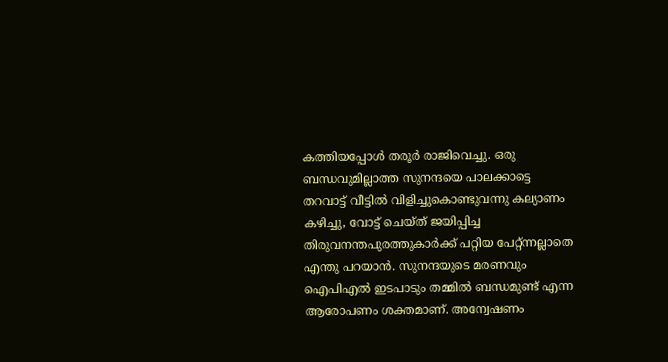കത്തിയപ്പോള്‍ തരൂര്‍ രാജിവെച്ചു. ഒരു ബന്ധവുമില്ലാത്ത സുനന്ദയെ പാലക്കാട്ടെ തറവാട്ട്‌ വീട്ടില്‍ വിളിച്ചുകൊണ്ടുവന്നു കല്യാണം കഴിച്ചു, വോട്ട്‌ ചെയ്ത്‌ ജയിപ്പിച്ച തിരുവനന്തപുരത്തുകാര്‍ക്ക്‌ പറ്റിയ പേറ്റ്ന്നല്ലാതെ എന്തു പറയാന്‍. സുനന്ദയുടെ മരണവും ഐപിഎല്‍ ഇടപാടും തമ്മില്‍ ബന്ധമുണ്ട്‌ എന്ന ആരോപണം ശക്തമാണ്‌. അന്വേഷണം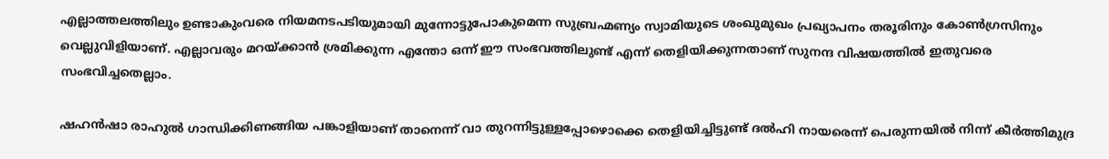എല്ലാത്തലത്തിലും ഉണ്ടാകുംവരെ നിയമനടപടിയുമായി മുന്നോട്ടുപോകുമെന്ന സുബ്രഹ്മണ്യം സ്വാമിയുടെ ശംഖുമുഖം പ്രഖ്യാപനം തരൂരിനും കോണ്‍ഗ്രസിനും വെല്ലുവിളിയാണ്‌. എല്ലാവരും മറയ്‌ക്കാന്‍ ശ്രമിക്കുന്ന എന്തോ ഒന്ന്‌ ഈ സംഭവത്തിലുണ്ട്‌ എന്ന്‌ തെളിയിക്കുന്നതാണ്‌ സുനന്ദ വിഷയത്തില്‍ ഇതുവരെ സംഭവിച്ചതെല്ലാം.

ഷഹന്‍ഷാ രാഹുല്‍ ഗാന്ധിക്കിണങ്ങിയ പങ്കാളിയാണ്‌ താനെന്ന്‌ വാ തുറന്നിട്ടുള്ളപ്പോഴൊക്കെ തെളിയിച്ചിട്ടുണ്ട്‌ ദല്‍ഹി നായരെന്ന്‌ പെരുന്നയില്‍ നിന്ന്‌ കീര്‍ത്തിമുദ്ര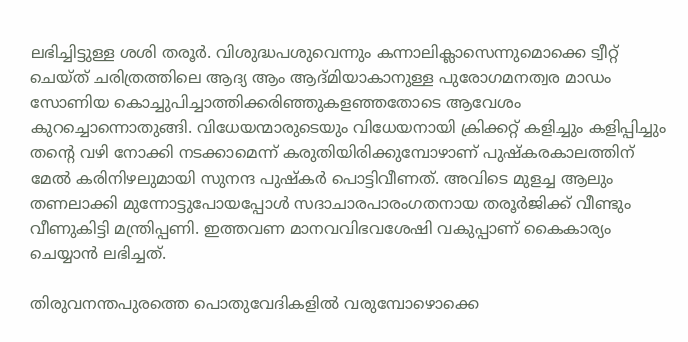ലഭിച്ചിട്ടുള്ള ശശി തരൂര്‍. വിശുദ്ധപശുവെന്നും കന്നാലിക്ലാസെന്നുമൊക്കെ ട്വീറ്റ്‌ ചെയ്ത്‌ ചരിത്രത്തിലെ ആദ്യ ആം ആദ്മിയാകാനുള്ള പുരോഗമനത്വര മാഡം സോണിയ കൊച്ചുപിച്ചാത്തിക്കരിഞ്ഞുകളഞ്ഞതോടെ ആവേശം കുറച്ചൊന്നൊതുങ്ങി. വിധേയന്മാരുടെയും വിധേയനായി ക്രിക്കറ്റ്‌ കളിച്ചും കളിപ്പിച്ചും തന്റെ വഴി നോക്കി നടക്കാമെന്ന്‌ കരുതിയിരിക്കുമ്പോഴാണ്‌ പുഷ്കരകാലത്തിന്‌ മേല്‍ കരിനിഴലുമായി സുനന്ദ പുഷ്കര്‍ പൊട്ടിവീണത്‌. അവിടെ മുളച്ച ആലും തണലാക്കി മുന്നോട്ടുപോയപ്പോള്‍ സദാചാരപാരംഗതനായ തരൂര്‍ജിക്ക്‌ വീണ്ടും വീണുകിട്ടി മന്ത്രിപ്പണി. ഇത്തവണ മാനവവിഭവശേഷി വകുപ്പാണ്‌ കൈകാര്യം ചെയ്യാന്‍ ലഭിച്ചത്‌.

തിരുവനന്തപുരത്തെ പൊതുവേദികളില്‍ വരുമ്പോഴൊക്കെ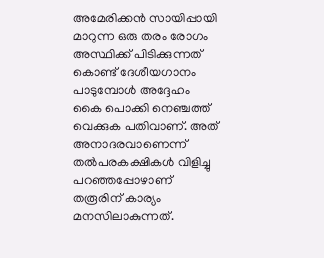അമേരിക്കന്‍ സായിപ്പായി മാറുന്ന ഒരു തരം രോഗം അസ്ഥിക്ക്‌ പിടിക്കുന്നത്‌ കൊണ്ട്‌ ദേശീയഗാനം പാടുമ്പോള്‍ അദ്ദേഹം കൈ പൊക്കി നെഞ്ചത്ത്‌ വെക്കുക പതിവാണ്‌. അത്‌ അനാദരവാണെന്ന്‌ തല്‍പരകക്ഷികള്‍ വിളിച്ചു പറഞ്ഞപ്പോഴാണ്‌ തരൂരിന്‌ കാര്യം മനസിലാകുന്നത്‌.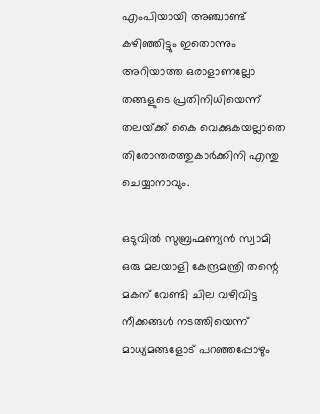എംപിയായി അഞ്ചാണ്ട്‌ കഴിഞ്ഞിട്ടും ഇതൊന്നും അറിയാത്ത ഒരാളാണല്ലോ തങ്ങളുടെ പ്രതിനിധിയെന്ന്‌ തലയ്‌ക്ക്‌ കൈ വെക്കുകയല്ലാതെ തിരോന്തരത്തുകാര്‍ക്കിനി എന്തു ചെയ്യാനാവും.

ഒടുവില്‍ സുബ്രഹ്മണ്യന്‍ സ്വാമി ഒരു മലയാളി കേന്ദ്രമന്ത്രി തന്റെ മകന്‌ വേണ്ടി ചില വഴിവിട്ട നീക്കങ്ങള്‍ നടത്തിയെന്ന്‌ മാധ്യമങ്ങളോട്‌ പറഞ്ഞപ്പോഴും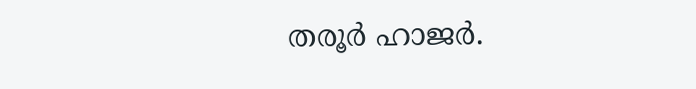തരൂര്‍ ഹാജര്‍.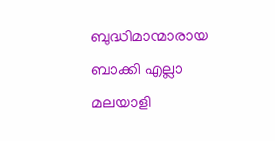ബുദ്ധിമാന്മാരായ ബാക്കി എല്ലാ മലയാളി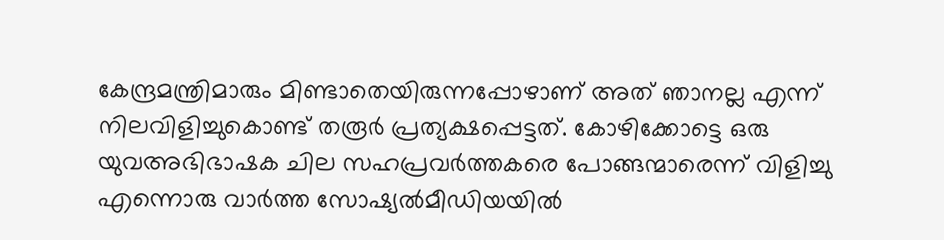കേന്ദ്രമന്ത്രിമാരും മിണ്ടാതെയിരുന്നപ്പോഴാണ്‌ അത്‌ ഞാനല്ല എന്ന്‌ നിലവിളിച്ചുകൊണ്ട്‌ തരൂര്‍ പ്രത്യക്ഷപ്പെട്ടത്‌. കോഴിക്കോട്ടെ ഒരു യുവഅഭിഭാഷക ചില സഹപ്രവര്‍ത്തകരെ പോങ്ങന്മാരെന്ന്‌ വിളിച്ചു എന്നൊരു വാര്‍ത്ത സോഷ്യല്‍മീഡിയയില്‍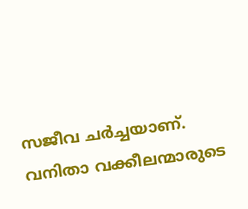സജീവ ചര്‍ച്ചയാണ്‌. വനിതാ വക്കീലന്മാരുടെ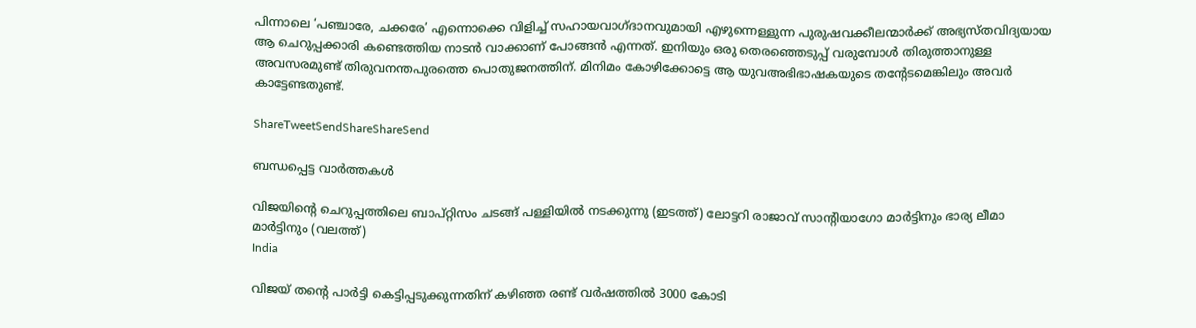പിന്നാലെ ‘പഞ്ചാരേ, ചക്കരേ’ എന്നൊക്കെ വിളിച്ച്‌ സഹായവാഗ്ദാനവുമായി എഴുന്നെള്ളുന്ന പുരുഷവക്കീലന്മാര്‍ക്ക്‌ അഭ്യസ്തവിദ്യയായ ആ ചെറുപ്പക്കാരി കണ്ടെത്തിയ നാടന്‍ വാക്കാണ്‌ പോങ്ങന്‍ എന്നത്‌. ഇനിയും ഒരു തെരഞ്ഞെടുപ്പ്‌ വരുമ്പോള്‍ തിരുത്താനുള്ള അവസരമുണ്ട്‌ തിരുവനന്തപുരത്തെ പൊതുജനത്തിന്‌. മിനിമം കോഴിക്കോട്ടെ ആ യുവഅഭിഭാഷകയുടെ തന്റേടമെങ്കിലും അവര്‍ കാട്ടേണ്ടതുണ്ട്‌.

ShareTweetSendShareShareSend

ബന്ധപ്പെട്ട വാര്‍ത്തകള്‍

വിജയിന്‍റെ ചെറുപ്പത്തിലെ ബാപ്റ്റിസം ചടങ്ങ് പള്ളിയില്‍ നടക്കുന്നു (ഇടത്ത്) ലോട്ടറി രാജാവ് സാന്‍റിയാഗോ മാര്‍ട്ടിനും ഭാര്യ ലീമാ മാര്‍ട്ടിനും (വലത്ത്)
India

വിജയ് തന്റെ പാര്‍ട്ടി കെട്ടിപ്പടുക്കുന്നതിന് കഴിഞ്ഞ രണ്ട് വര്‍ഷത്തില്‍ 3000 കോടി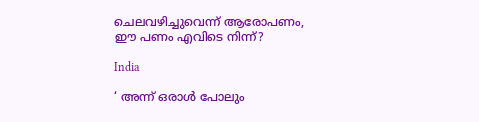ചെലവഴിച്ചുവെന്ന് ആരോപണം, ഈ പണം എവിടെ നിന്ന്?

India

‘ അന്ന് ഒരാൾ പോലും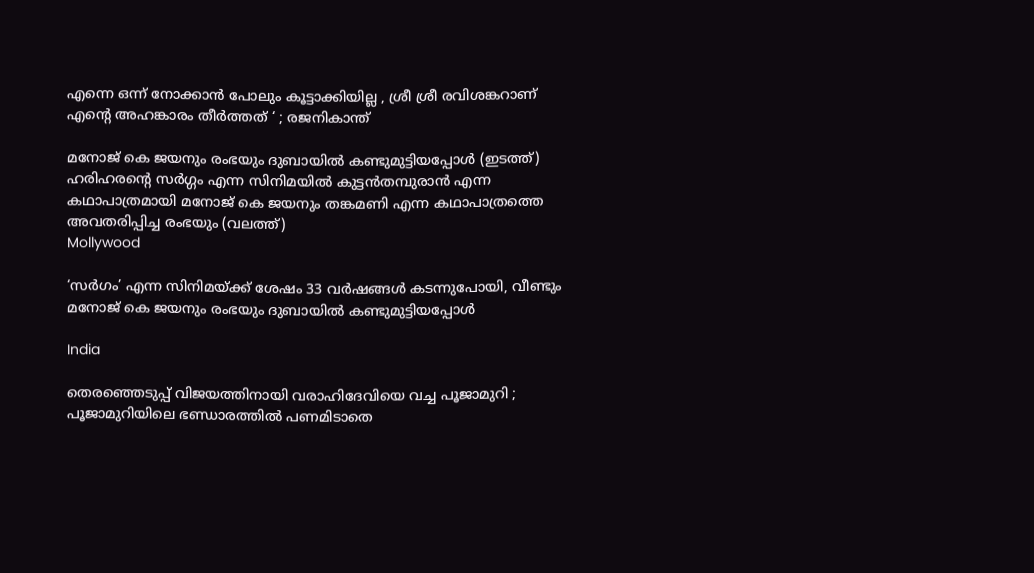എന്നെ ഒന്ന് നോക്കാൻ പോലും കൂട്ടാക്കിയില്ല , ശ്രീ ശ്രീ രവിശങ്കറാണ് എന്റെ അഹങ്കാരം തീർത്തത് ‘ ; രജനികാന്ത്

മനോജ് കെ ജയനും രംഭയും ദുബായില്‍ കണ്ടുമുട്ടിയപ്പോള്‍ (ഇടത്ത്) ഹരിഹരന്‍റെ സര്‍ഗ്ഗം എന്ന സിനിമയില്‍ കുട്ടന്‍തമ്പുരാന്‍ എന്ന കഥാപാത്രമായി മനോജ് കെ ജയനും തങ്കമണി എന്ന കഥാപാത്രത്തെ അവതരിപ്പിച്ച രംഭയും (വലത്ത്)
Mollywood

‘സര്‍ഗം’ എന്ന സിനിമയ്‌ക്ക് ശേഷം 33 വർഷങ്ങൾ കടന്നുപോയി, വീണ്ടും മനോജ് കെ ജയനും രംഭയും ദുബായില്‍ കണ്ടുമുട്ടിയപ്പോള്‍

India

തെരഞ്ഞെടുപ്പ് വിജയത്തിനായി വരാഹിദേവിയെ വച്ച പൂജാമുറി ; പൂജാമുറിയിലെ ഭണ്ഡാരത്തിൽ പണമിടാതെ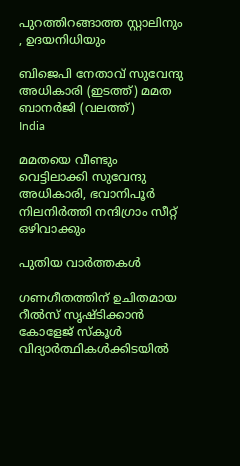പുറത്തിറങ്ങാത്ത സ്റ്റാലിനും , ഉദയനിധിയും

ബിജെപി നേതാവ് സുവേന്ദു അധികാരി (ഇടത്ത്) മമത ബാനര്‍ജി (വലത്ത്)
India

മമതയെ വീണ്ടും വെട്ടിലാക്കി സുവേന്ദു അധികാരി, ഭവാനിപൂര്‍ നിലനിര്‍ത്തി നന്ദിഗ്രാം സീറ്റ് ഒഴിവാക്കും

പുതിയ വാര്‍ത്തകള്‍

ഗണഗീതത്തിന് ഉചിതമായ റീല്‍സ് സൃഷ്ടിക്കാന്‍ കോളേജ് സ്കൂള്‍ വിദ്യാര്‍ത്ഥികള്‍ക്കിടയില്‍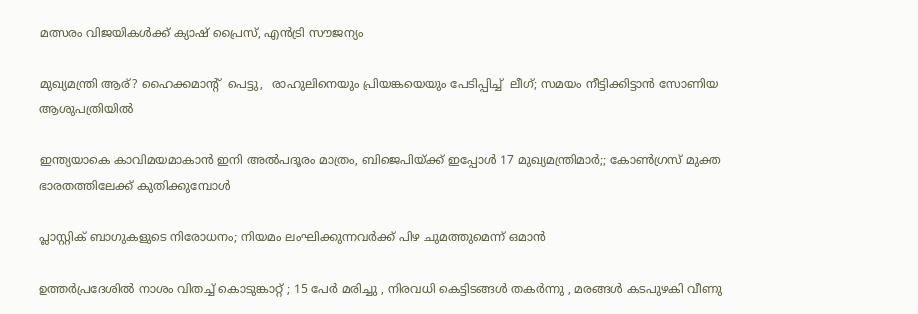മത്സരം വിജയികള്‍ക്ക് ക്യാഷ് പ്രൈസ്, എന്‍ട്രി സൗജന്യം

മുഖ്യമന്ത്രി ആര്? ഹൈക്കമാന്‍റ്  പെട്ടു,  രാഹുലിനെയും പ്രിയങ്കയെയും പേടിപ്പിച്ച്  ലീഗ്; സമയം നീട്ടിക്കിട്ടാന്‍ സോണിയ ആശുപത്രിയില്‍

ഇന്ത്യയാകെ കാവിമയമാകാന്‍ ഇനി അല്‍പദൂരം മാത്രം, ബിജെപിയ്‌ക്ക് ഇപ്പോള്‍ 17 മുഖ്യമന്ത്രിമാര്‍;; കോണ്‍ഗ്രസ് മുക്ത ഭാരതത്തിലേക്ക് കുതിക്കുമ്പോള്‍

പ്ലാസ്റ്റിക് ബാഗുകളുടെ നിരോധനം; നിയമം ലംഘിക്കുന്നവർക്ക് പിഴ ചുമത്തുമെന്ന് ഒമാൻ

ഉത്തർപ്രദേശിൽ നാശം വിതച്ച് കൊടുങ്കാറ്റ് ; 15 പേർ മരിച്ചു , നിരവധി കെട്ടിടങ്ങൾ തകർന്നു , മരങ്ങൾ കടപുഴകി വീണു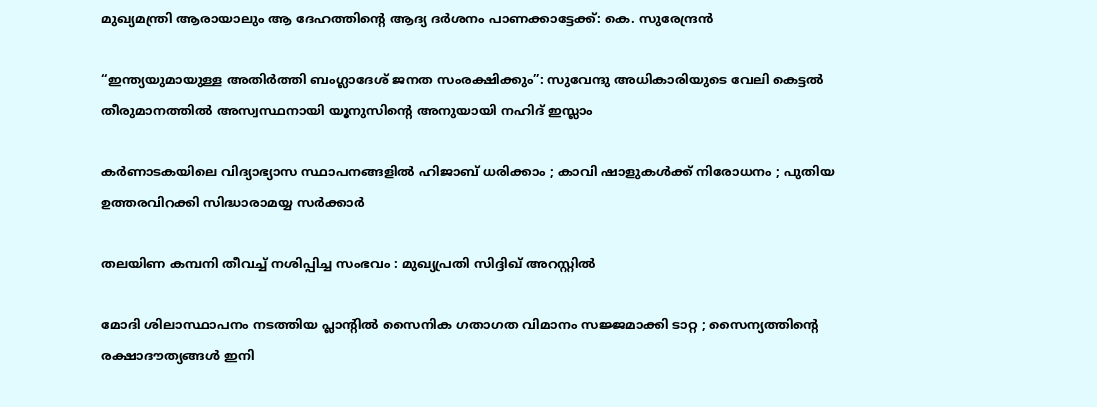മുഖ്യമന്ത്രി ആരായാലും ആ ദേഹത്തിന്റെ ആദ്യ ദര്‍ശനം പാണക്കാട്ടേക്ക്: കെ. സുരേന്ദ്രന്‍

“ഇന്ത്യയുമായുള്ള അതിർത്തി ബംഗ്ലാദേശ് ജനത സംരക്ഷിക്കും”: സുവേന്ദു അധികാരിയുടെ വേലി കെട്ടൽ തീരുമാനത്തിൽ അസ്വസ്ഥനായി യൂനുസിന്റെ അനുയായി നഹിദ് ഇസ്ലാം

കർണാടകയിലെ വിദ്യാഭ്യാസ സ്ഥാപനങ്ങളിൽ ഹിജാബ് ധരിക്കാം ; കാവി ഷാളുകൾക്ക് നിരോധനം ; പുതിയ ഉത്തരവിറക്കി സിദ്ധാരാമയ്യ സർക്കാർ

തലയിണ കമ്പനി തീവച്ച് നശിപ്പിച്ച സംഭവം : മുഖ്യപ്രതി സിദ്ദിഖ് അറസ്റ്റിൽ

മോദി ശിലാസ്ഥാപനം നടത്തിയ പ്ലാന്റിൽ സൈനിക ഗതാഗത വിമാനം സജ്ജമാക്കി ടാറ്റ ; സൈന്യത്തിന്റെ രക്ഷാദൗത്യങ്ങൾ ഇനി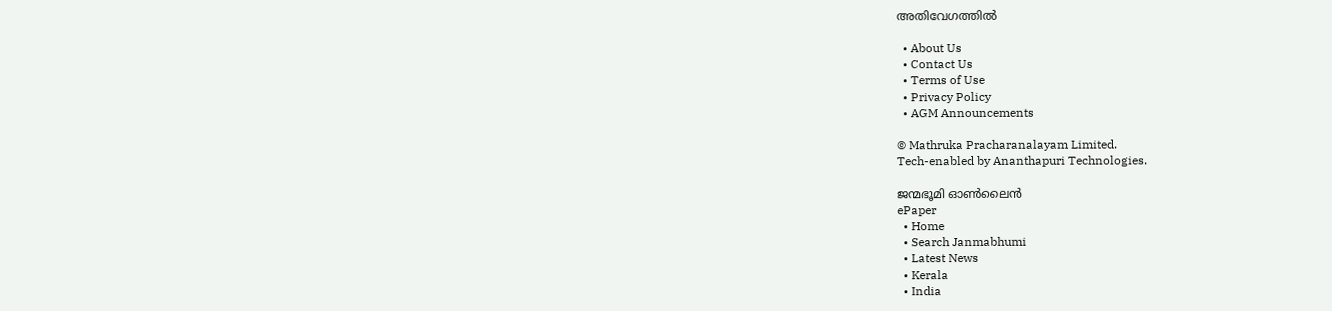അതിവേഗത്തിൽ

  • About Us
  • Contact Us
  • Terms of Use
  • Privacy Policy
  • AGM Announcements

© Mathruka Pracharanalayam Limited.
Tech-enabled by Ananthapuri Technologies.

ജന്മഭൂമി ഓണ്‍ലൈന്‍
ePaper
  • Home
  • Search Janmabhumi
  • Latest News
  • Kerala
  • India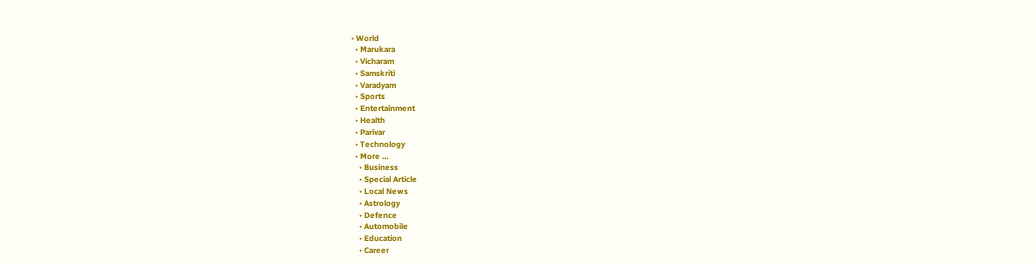• World
  • Marukara
  • Vicharam
  • Samskriti
  • Varadyam
  • Sports
  • Entertainment
  • Health
  • Parivar
  • Technology
  • More …
    • Business
    • Special Article
    • Local News
    • Astrology
    • Defence
    • Automobile
    • Education
    • Career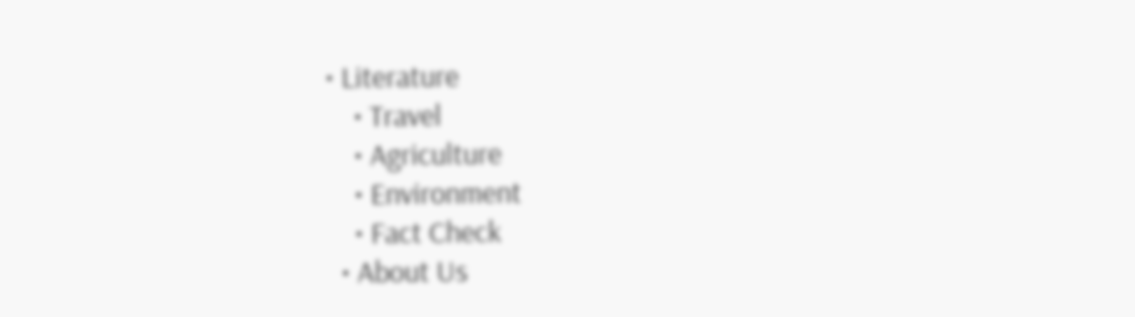• Literature
    • Travel
    • Agriculture
    • Environment
    • Fact Check
  • About Us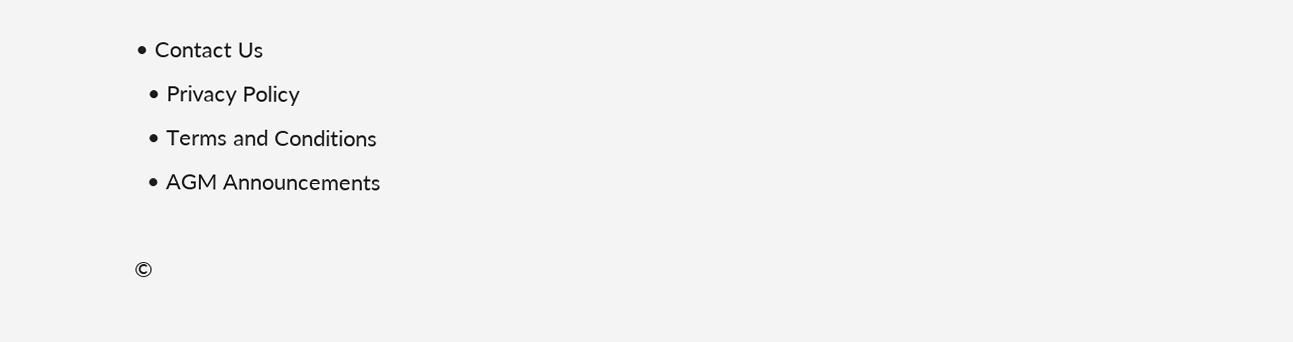• Contact Us
  • Privacy Policy
  • Terms and Conditions
  • AGM Announcements

©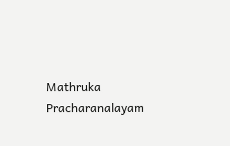Mathruka Pracharanalayam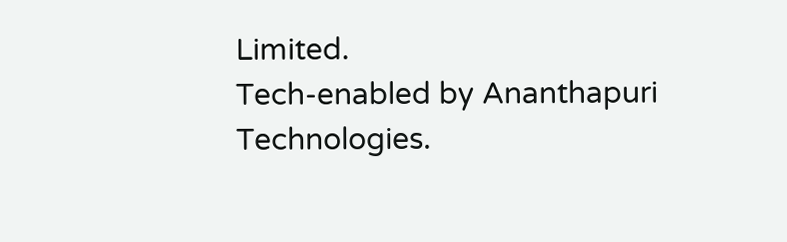Limited.
Tech-enabled by Ananthapuri Technologies.